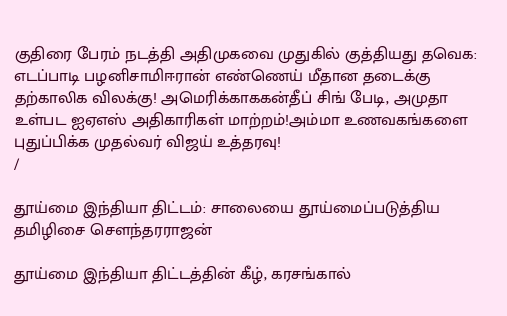குதிரை பேரம் நடத்தி அதிமுகவை முதுகில் குத்தியது தவெக: எடப்பாடி பழனிசாமிஈரான் எண்ணெய் மீதான தடைக்கு தற்காலிக விலக்கு! அமெரிக்காககன்தீப் சிங் பேடி, அமுதா உள்பட ஐஏஎஸ் அதிகாரிகள் மாற்றம்!அம்மா உணவகங்களை புதுப்பிக்க முதல்வர் விஜய் உத்தரவு!
/

தூய்மை இந்தியா திட்டம்: சாலையை தூய்மைப்படுத்திய தமிழிசை செளந்தரராஜன்

தூய்மை இந்தியா திட்டத்தின் கீழ், கரசங்கால்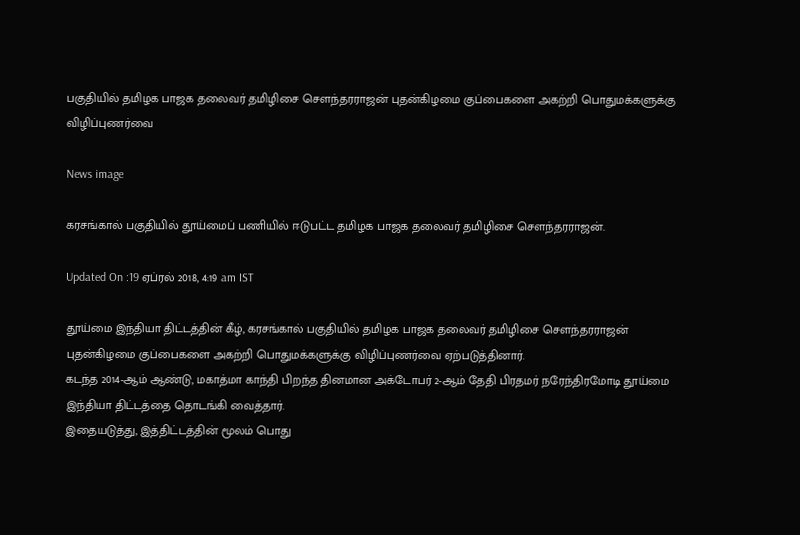பகுதியில் தமிழக பாஜக தலைவர் தமிழிசை செளந்தரராஜன் புதன்கிழமை குப்பைகளை அகற்றி பொதுமக்களுக்கு விழிப்புணர்வை

News image

கரசங்கால் பகுதியில் தூய்மைப் பணியில் ஈடுபட்ட தமிழக பாஜக தலைவர் தமிழிசை செளந்தரராஜன்.

Updated On :19 ஏப்ரல் 2018, 4:19 am IST

தூய்மை இந்தியா திட்டத்தின் கீழ், கரசங்கால் பகுதியில் தமிழக பாஜக தலைவர் தமிழிசை செளந்தரராஜன் புதன்கிழமை குப்பைகளை அகற்றி பொதுமக்களுக்கு விழிப்புணர்வை ஏற்படுத்தினார்.
கடந்த 2014-ஆம் ஆண்டு, மகாத்மா காந்தி பிறந்த தினமான அக்டோபர் 2-ஆம் தேதி பிரதமர் நரேந்திரமோடி தூய்மை இந்தியா திட்டத்தை தொடங்கி வைத்தார்.
இதையடுத்து, இத்திட்டத்தின் மூலம் பொது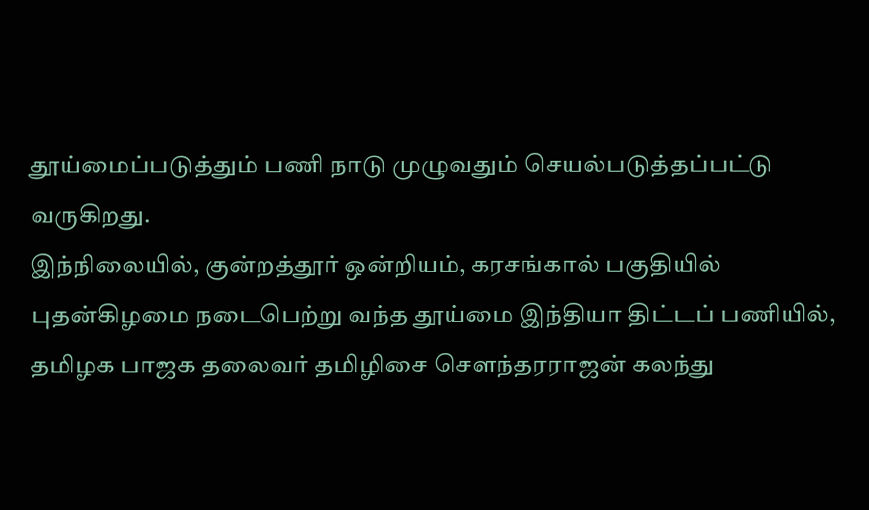தூய்மைப்படுத்தும் பணி நாடு முழுவதும் செயல்படுத்தப்பட்டு வருகிறது.
இந்நிலையில், குன்றத்தூர் ஒன்றியம், கரசங்கால் பகுதியில் புதன்கிழமை நடைபெற்று வந்த தூய்மை இந்தியா திட்டப் பணியில், தமிழக பாஜக தலைவர் தமிழிசை செளந்தரராஜன் கலந்து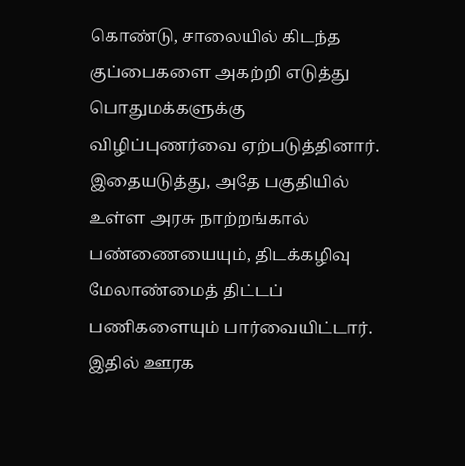கொண்டு, சாலையில் கிடந்த குப்பைகளை அகற்றி எடுத்து பொதுமக்களுக்கு விழிப்புணர்வை ஏற்படுத்தினார்.
இதையடுத்து, அதே பகுதியில் உள்ள அரசு நாற்றங்கால் பண்ணையையும், திடக்கழிவு மேலாண்மைத் திட்டப் பணிகளையும் பார்வையிட்டார்.
இதில் ஊரக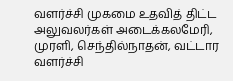வளர்ச்சி முகமை உதவித் திட்ட அலுவலர்கள் அடைக்கலமேரி, முரளி, செந்தில்நாதன், வட்டார வளர்ச்சி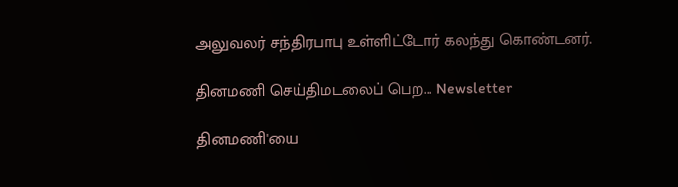அலுவலர் சந்திரபாபு உள்ளிட்டோர் கலந்து கொண்டனர்.

தினமணி செய்திமடலைப் பெற... Newsletter

தினமணி'யை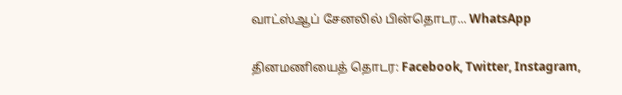வாட்ஸ்ஆப் சேனலில் பின்தொடர... WhatsApp

தினமணியைத் தொடர: Facebook, Twitter, Instagram,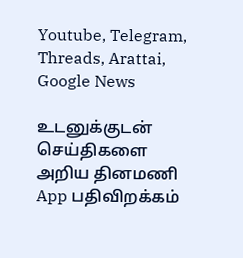Youtube, Telegram, Threads, Arattai, Google News

உடனுக்குடன் செய்திகளை அறிய தினமணி App பதிவிறக்கம்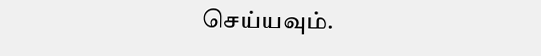செய்யவும்.